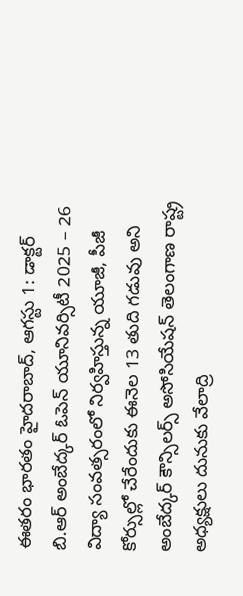ఈతరం భారతం హైదరాబాద్, ఆగస్టు 1: డాక్టర్ బి.ఆర్ అంబేద్కర్ ఓపెన్ యూనివర్సిటీ 2025 – 26 విద్యా సంవత్సరంలో నిర్వహిస్తున్న యూజీ, పీజీ కోర్సుల్లో చేరేందుకు ఈనెల 13 తుది గడువు అని అంబేద్కర్ కౌన్సిలర్స్ అసోసియేషన్ తెలంగాణ రాష్ట్ర అధ్యక్షులు దునుకు వేలాద్రి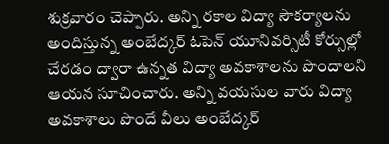శుక్రవారం చెప్పారు. అన్ని రకాల విద్యా సౌకర్యాలను అందిస్తున్న అంబేద్కర్ ఓపెన్ యూనివర్సిటీ కోర్సుల్లో చేరడం ద్వారా ఉన్నత విద్యా అవకాశాలను పొందాలని ఆయన సూచించారు. అన్ని వయసుల వారు విద్యా అవకాశాలు పొందే వీలు అంబేద్కర్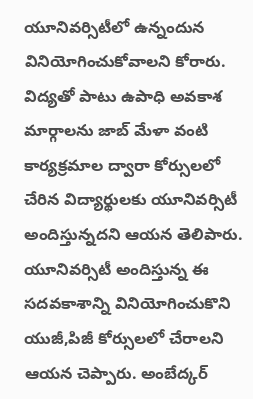యూనివర్సిటీలో ఉన్నందున వినియోగించుకోవాలని కోరారు. విద్యతో పాటు ఉపాధి అవకాశ మార్గాలను జాబ్ మేళా వంటి కార్యక్రమాల ద్వారా కోర్సులలో చేరిన విద్యార్థులకు యూనివర్సిటీ అందిస్తున్నదని ఆయన తెలిపారు. యూనివర్సిటీ అందిస్తున్న ఈ సదవకాశాన్ని వినియోగించుకొని యుజీ,పిజీ కోర్సులలో చేరాలని ఆయన చెప్పారు. అంబేద్కర్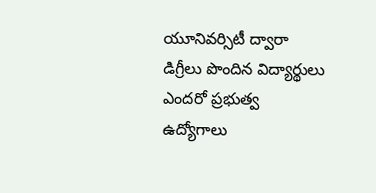యూనివర్సిటీ ద్వారా డిగ్రీలు పొందిన విద్యార్థులు ఎందరో ప్రభుత్వ ఉద్యోగాలు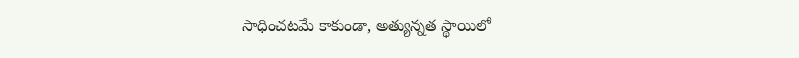సాధించటమే కాకుండా, అత్యున్నత స్థాయిలో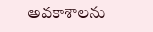అవకాశాలను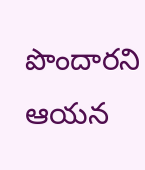పొందారని ఆయన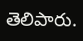తెలిపారు.